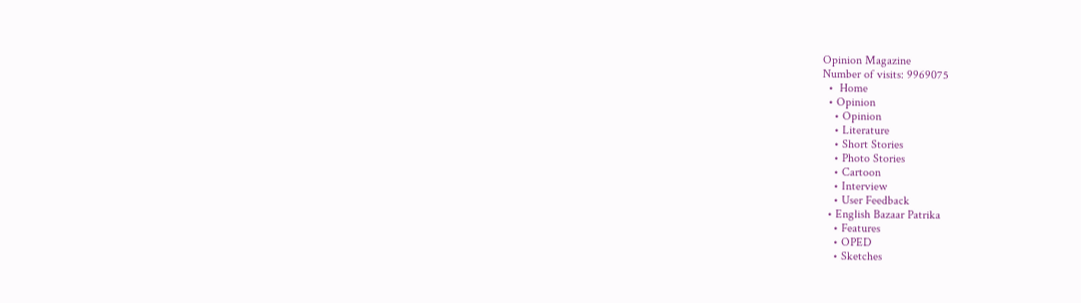Opinion Magazine
Number of visits: 9969075
  •  Home
  • Opinion
    • Opinion
    • Literature
    • Short Stories
    • Photo Stories
    • Cartoon
    • Interview
    • User Feedback
  • English Bazaar Patrika
    • Features
    • OPED
    • Sketches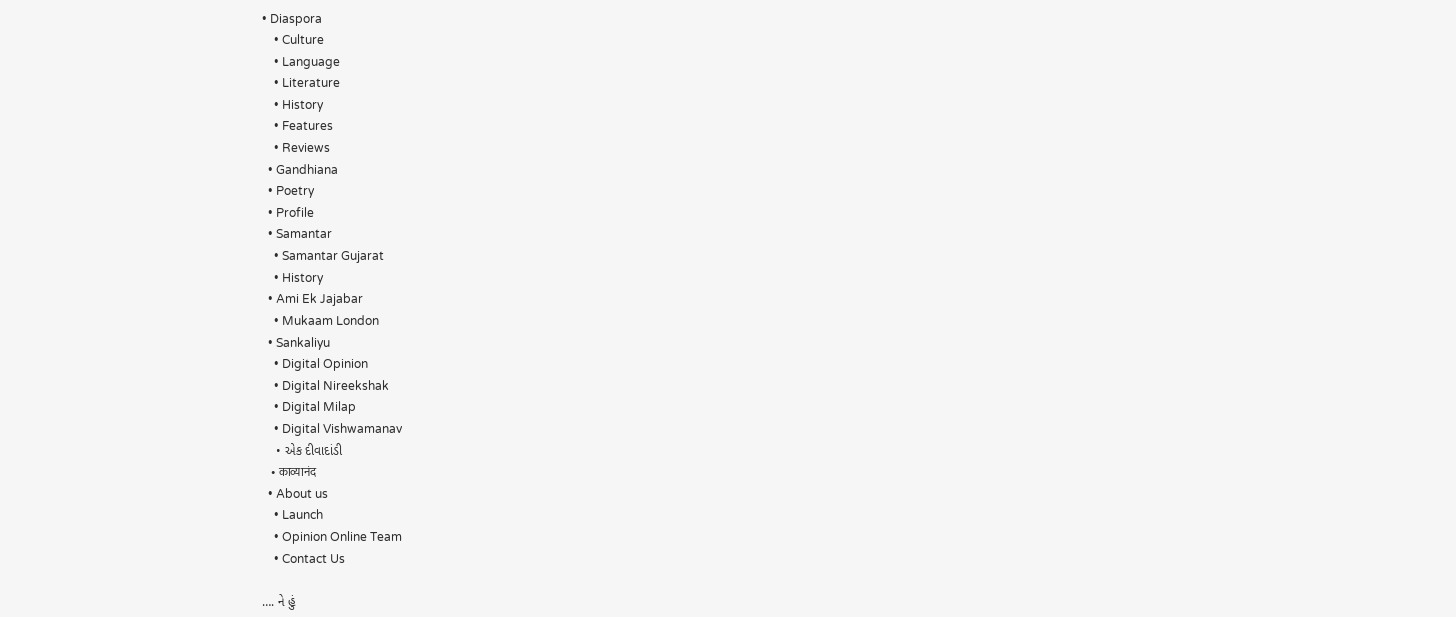• Diaspora
    • Culture
    • Language
    • Literature
    • History
    • Features
    • Reviews
  • Gandhiana
  • Poetry
  • Profile
  • Samantar
    • Samantar Gujarat
    • History
  • Ami Ek Jajabar
    • Mukaam London
  • Sankaliyu
    • Digital Opinion
    • Digital Nireekshak
    • Digital Milap
    • Digital Vishwamanav
    • એક દીવાદાંડી
    • काव्यानंद
  • About us
    • Launch
    • Opinion Online Team
    • Contact Us

…. ને હું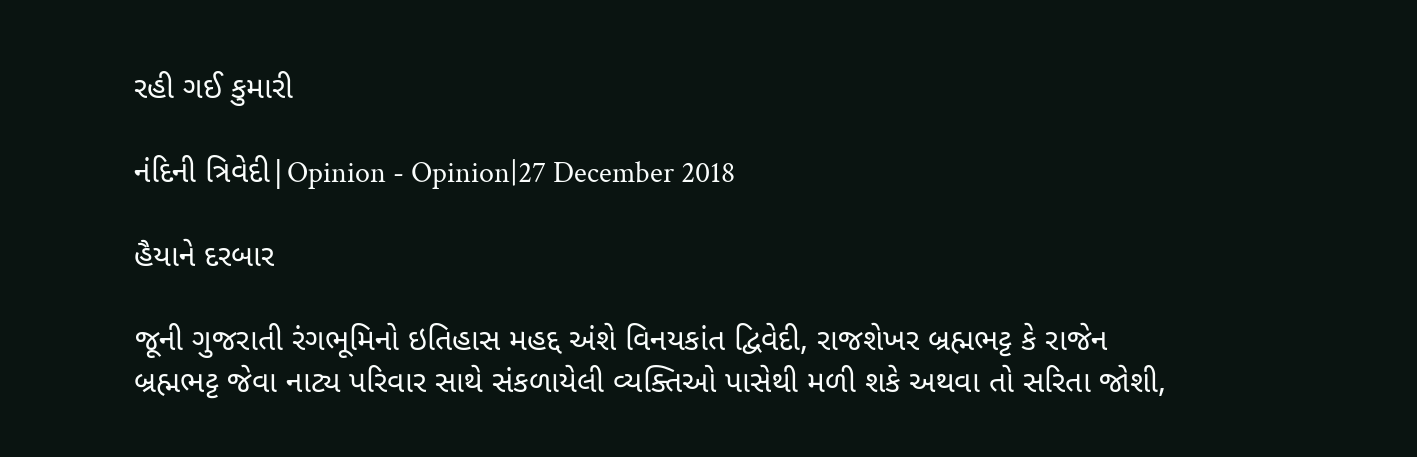રહી ગઈ કુમારી

નંદિની ત્રિવેદી|Opinion - Opinion|27 December 2018

હૈયાને દરબાર

જૂની ગુજરાતી રંગભૂમિનો ઇતિહાસ મહદ્દ અંશે વિનયકાંત દ્વિવેદી, રાજશેખર બ્રહ્મભટ્ટ કે રાજેન બ્રહ્મભટ્ટ જેવા નાટ્ય પરિવાર સાથે સંકળાયેલી વ્યક્તિઓ પાસેથી મળી શકે અથવા તો સરિતા જોશી,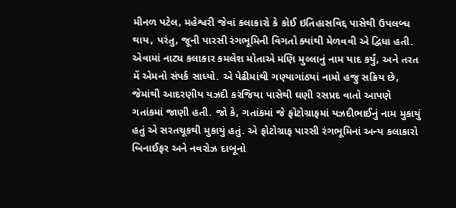મીનળ પટેલ, મહેશ્વરી જેવાં કલાકારો કે કોઈ ઇતિહાસવિદ્દ પાસેથી ઉપલબ્ધ થાય, પરંતુ, જૂની પારસી રંગભૂમિની વિગતો ક્યાંથી મેળવવી એ દ્વિધા હતી. એવામાં નાટ્ય કલાકાર કમલેશ મોતાએ મણિ મુલ્લાનું નામ યાદ કર્યું, અને તરત મેં એમનો સંપર્ક સાધ્યો. એ પેઢીમાંથી ગણ્યાગાંઠ્યાં નામો હજુ સક્રિય છે, જેમાંથી આદરણીય યઝદી કરંજિયા પાસેથી ઘણી રસપ્રદ વાતો આપણે ગતાંકમાં જાણી હતી. જો કે, ગતાંકમાં જે ફોટોગ્રાફમાં યઝદીભાઈનું નામ મુકાયું હતું એ સરતચૂકથી મુકાયું હતું. એ ફોટોગ્રાફ પારસી રંગભૂમિનાં અન્ય કલાકારો બિનાઈફર અને નવરોઝ દાબૂનો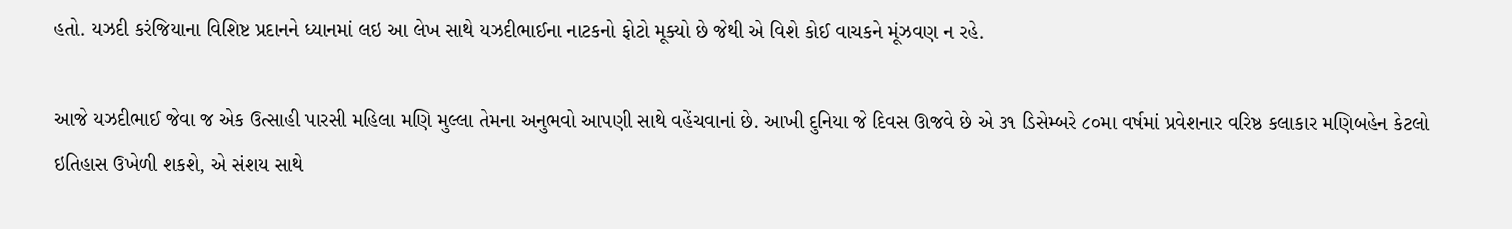હતો. યઝદી કરંજિયાના વિશિષ્ટ પ્રદાનને ધ્યાનમાં લઇ આ લેખ સાથે યઝદીભાઈના નાટકનો ફોટો મૂક્યો છે જેથી એ વિશે કોઈ વાચકને મૂંઝવણ ન રહે.

આજે યઝદીભાઈ જેવા જ એક ઉત્સાહી પારસી મહિલા મણિ મુલ્લા તેમના અનુભવો આપણી સાથે વહેંચવાનાં છે. આખી દુનિયા જે દિવસ ઊજવે છે એ ૩૧ ડિસેમ્બરે ૮૦મા વર્ષમાં પ્રવેશનાર વરિષ્ઠ કલાકાર મણિબહેન કેટલો ઇતિહાસ ઉખેળી શકશે, એ સંશય સાથે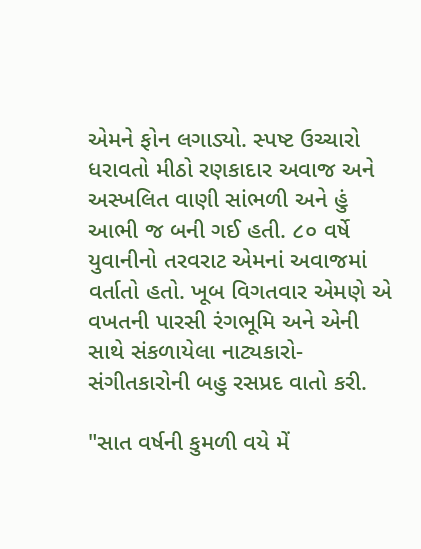એમને ફોન લગાડ્યો. સ્પષ્ટ ઉચ્ચારો ધરાવતો મીઠો રણકાદાર અવાજ અને અસ્ખલિત વાણી સાંભળી અને હું આભી જ બની ગઈ હતી. ૮૦ વર્ષે યુવાનીનો તરવરાટ એમનાં અવાજમાં વર્તાતો હતો. ખૂબ વિગતવાર એમણે એ વખતની પારસી રંગભૂમિ અને એની સાથે સંકળાયેલા નાટ્યકારો-સંગીતકારોની બહુ રસપ્રદ વાતો કરી.

"સાત વર્ષની કુમળી વયે મેં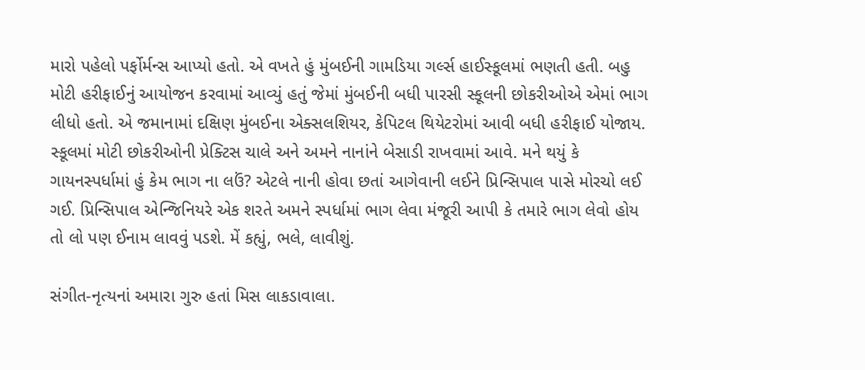મારો પહેલો પર્ફોર્મન્સ આપ્યો હતો. એ વખતે હું મુંબઈની ગામડિયા ગર્લ્સ હાઈસ્કૂલમાં ભણતી હતી. બહુ મોટી હરીફાઈનું આયોજન કરવામાં આવ્યું હતું જેમાં મુંબઈની બધી પારસી સ્કૂલની છોકરીઓએ એમાં ભાગ લીધો હતો. એ જમાનામાં દક્ષિણ મુંબઈના એક્સલશિયર, કેપિટલ થિયેટરોમાં આવી બધી હરીફાઈ યોજાય. સ્કૂલમાં મોટી છોકરીઓની પ્રેક્ટિસ ચાલે અને અમને નાનાંને બેસાડી રાખવામાં આવે. મને થયું કે ગાયનસ્પર્ધામાં હું કેમ ભાગ ના લઉં? એટલે નાની હોવા છતાં આગેવાની લઈને પ્રિન્સિપાલ પાસે મોરચો લઈ ગઈ. પ્રિન્સિપાલ એન્જિનિયરે એક શરતે અમને સ્પર્ધામાં ભાગ લેવા મંજૂરી આપી કે તમારે ભાગ લેવો હોય તો લો પણ ઈનામ લાવવું પડશે. મેં કહ્યું, ભલે, લાવીશું.

સંગીત-નૃત્યનાં અમારા ગુરુ હતાં મિસ લાકડાવાલા.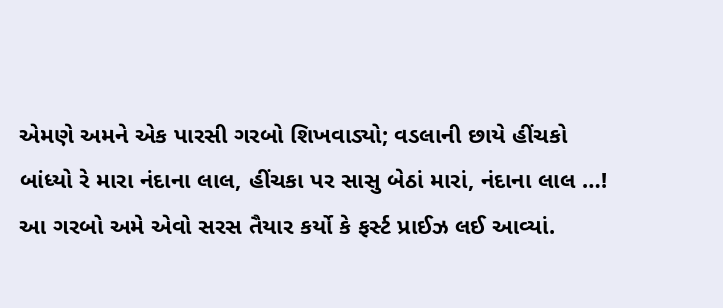એમણે અમને એક પારસી ગરબો શિખવાડ્યો; વડલાની છાયે હીંચકો બાંધ્યો રે મારા નંદાના લાલ, હીંચકા પર સાસુ બેઠાં મારાં, નંદાના લાલ …! આ ગરબો અમે એવો સરસ તૈયાર કર્યો કે ફર્સ્ટ પ્રાઈઝ લઈ આવ્યાં.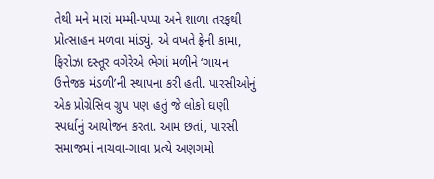તેથી મને મારાં મમ્મી-પપ્પા અને શાળા તરફથી પ્રોત્સાહન મળવા માંડ્યું. એ વખતે ફ્રેની કામા, ફિરોઝા દસ્તૂર વગેરેએ ભેગાં મળીને ‘ગાયન ઉત્તેજક મંડળી’ની સ્થાપના કરી હતી. પારસીઓનું એક પ્રોગ્રેસિવ ગ્રુપ પણ હતું જે લોકો ઘણી સ્પર્ધાનું આયોજન કરતા. આમ છતાં, પારસી સમાજમાં નાચવા-ગાવા પ્રત્યે અણગમો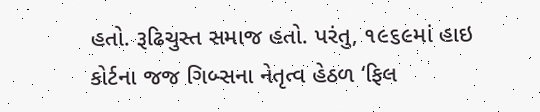હતો. રૂઢિચુસ્ત સમાજ હતો. પરંતુ, ૧૯૬૯માં હાઇ કોર્ટના જજ ગિબ્સના નેતૃત્વ હેઠળ ‘ફિલ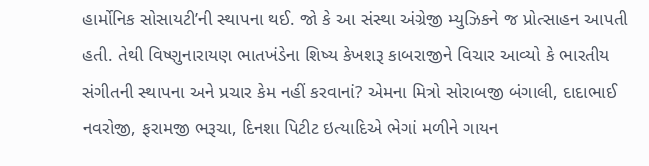હાર્મોનિક સોસાયટી’ની સ્થાપના થઈ. જો કે આ સંસ્થા અંગ્રેજી મ્યુઝિકને જ પ્રોત્સાહન આપતી હતી. તેથી વિષ્ણુનારાયણ ભાતખંડેના શિષ્ય કેખશરૂ કાબરાજીને વિચાર આવ્યો કે ભારતીય સંગીતની સ્થાપના અને પ્રચાર કેમ નહીં કરવાનાં? એમના મિત્રો સોરાબજી બંગાલી, દાદાભાઈ નવરોજી, ફરામજી ભરૂચા, દિનશા પિટીટ ઇત્યાદિએ ભેગાં મળીને ગાયન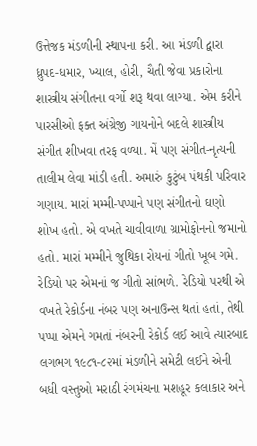ઉત્તેજક મંડળીની સ્થાપના કરી. આ મંડળી દ્વારા ધ્રુપદ-ધમાર, ખ્યાલ, હોરી, ચૈતી જેવા પ્રકારોના શાસ્ત્રીય સંગીતના વર્ગો શરૂ થવા લાગ્યા. એમ કરીને પારસીઓ ફક્ત અંગ્રેજી ગાયનોને બદલે શાસ્ત્રીય સંગીત શીખવા તરફ વળ્યા. મેં પણ સંગીત-નૃત્યની તાલીમ લેવા માંડી હતી. અમારું કુટુંબ પંથકી પરિવાર ગણાય. મારાં મમ્મી-પપ્પાને પણ સંગીતનો ઘણો શોખ હતો. એ વખતે ચાવીવાળા ગ્રામોફોનનો જમાનો હતો. મારાં મમ્મીને જુથિકા રોયનાં ગીતો ખૂબ ગમે. રેડિયો પર એમનાં જ ગીતો સાંભળે. રેડિયો પરથી એ વખતે રેકોર્ડના નંબર પણ અનાઉન્સ થતાં હતાં, તેથી પપ્પા એમને ગમતાં નંબરની રેકોર્ડ લઈ આવે ત્યારબાદ લગભગ ૧૯૮૧-૮૨માં મંડળીને સમેટી લઈને એની બધી વસ્તુઓ મરાઠી રંગમંચના મશહૂર કલાકાર અને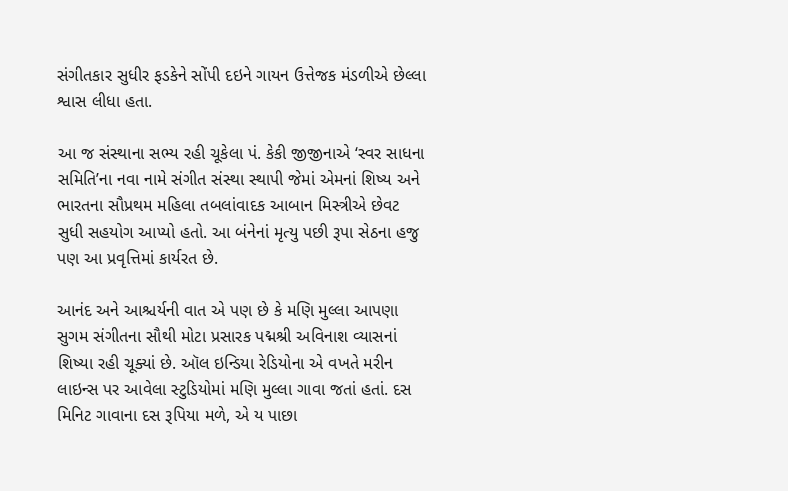સંગીતકાર સુધીર ફડકેને સોંપી દઇને ગાયન ઉત્તેજક મંડળીએ છેલ્લા શ્વાસ લીધા હતા.

આ જ સંસ્થાના સભ્ય રહી ચૂકેલા પં. કેકી જીજીનાએ ‘સ્વર સાધના સમિતિ’ના નવા નામે સંગીત સંસ્થા સ્થાપી જેમાં એમનાં શિષ્ય અને ભારતના સૌપ્રથમ મહિલા તબલાંવાદક આબાન મિસ્ત્રીએ છેવટ સુધી સહયોગ આપ્યો હતો. આ બંનેનાં મૃત્યુ પછી રૂપા સેઠના હજુ પણ આ પ્રવૃત્તિમાં કાર્યરત છે.

આનંદ અને આશ્ચર્યની વાત એ પણ છે કે મણિ મુલ્લા આપણા સુગમ સંગીતના સૌથી મોટા પ્રસારક પદ્મશ્રી અવિનાશ વ્યાસનાં શિષ્યા રહી ચૂક્યાં છે. ઑલ ઇન્ડિયા રેડિયોના એ વખતે મરીન લાઇન્સ પર આવેલા સ્ટુડિયોમાં મણિ મુલ્લા ગાવા જતાં હતાં. દસ મિનિટ ગાવાના દસ રૂપિયા મળે, એ ય પાછા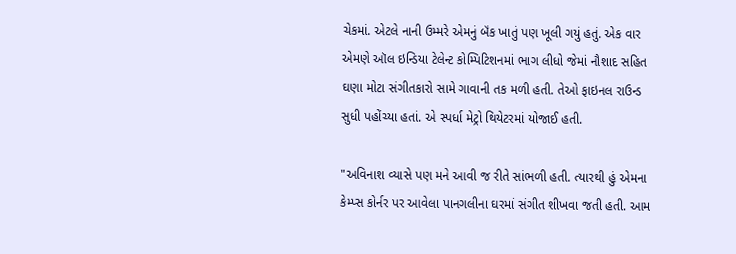ચેકમાં. એટલે નાની ઉમ્મરે એમનું બૅંક ખાતું પણ ખૂલી ગયું હતું. એક વાર એમણે ઑલ ઇન્ડિયા ટેલેન્ટ કોમ્પિટિશનમાં ભાગ લીધો જેમાં નૌશાદ સહિત ઘણા મોટા સંગીતકારો સામે ગાવાની તક મળી હતી. તેઓ ફાઇનલ રાઉન્ડ સુધી પહોંચ્યા હતાં. એ સ્પર્ધા મેટ્રો થિયેટરમાં યોજાઈ હતી.

"અવિનાશ વ્યાસે પણ મને આવી જ રીતે સાંભળી હતી. ત્યારથી હું એમના કેમ્પ્સ કોર્નર પર આવેલા પાનગલીના ઘરમાં સંગીત શીખવા જતી હતી. આમ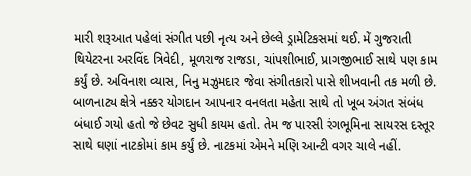મારી શરૂઆત પહેલાં સંગીત પછી નૃત્ય અને છેલ્લે ડ્રામેટિકસમાં થઈ. મેં ગુજરાતી થિયેટરના અરવિંદ ત્રિવેદી, મૂળરાજ રાજડા, ચાંપશીભાઈ, પ્રાગજીભાઈ સાથે પણ કામ કર્યું છે. અવિનાશ વ્યાસ, નિનુ મઝુમદાર જેવા સંગીતકારો પાસે શીખવાની તક મળી છે. બાળનાટ્ય ક્ષેત્રે નક્કર યોગદાન આપનાર વનલતા મહેતા સાથે તો ખૂબ અંગત સંબંધ બંધાઈ ગયો હતો જે છેવટ સુધી કાયમ હતો. તેમ જ પારસી રંગભૂમિના સાયરસ દસ્તૂર સાથે ઘણાં નાટકોમાં કામ કર્યું છે. નાટકમાં એમને મણિ આન્ટી વગર ચાલે નહીં.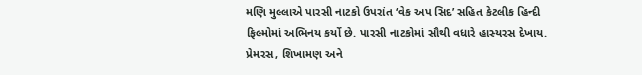મણિ મુલ્લાએ પારસી નાટકો ઉપરાંત ‘વેક અપ સિદ’ સહિત કેટલીક હિન્દી ફિલ્મોમાં અભિનય કર્યો છે. પારસી નાટકોમાં સૌથી વધારે હાસ્યરસ દેખાય. પ્રેમરસ, શિખામણ અને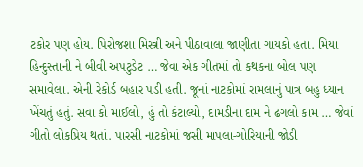ટકોર પણ હોય. પિરોજશા મિસ્ત્રી અને પીઠાવાલા જાણીતા ગાયકો હતા. મિયા હિન્દુસ્તાની ને બીવી અપટુડેટ … જેવા એક ગીતમાં તો કથકના બોલ પણ સમાવેલા. એની રેકોર્ડ બહાર પડી હતી. જૂનાં નાટકોમાં રામલાનું પાત્ર બહુ ધ્યાન ખેંચતું હતું. સવા કો માઈલો, હું તો કંટાલ્યો, દામડીના દામ ને ઢગલો કામ … જેવાં ગીતો લોકપ્રિય થતાં. પારસી નાટકોમાં જસી માપલા-ગોરિયાની જોડી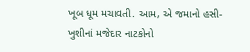ખૂબ ધૂમ મચાવતી. આમ, એ જમાનો હસી-ખુશીનાં મજેદાર નાટકોનો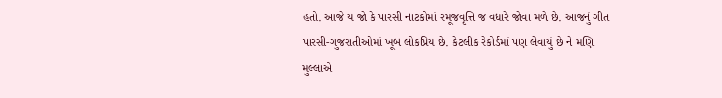હતો. આજે ય જો કે પારસી નાટકોમાં રમૂજવૃત્તિ જ વધારે જોવા મળે છે. આજનું ગીત પારસી-ગુજરાતીઓમાં ખૂબ લોકપ્રિય છે. કેટલીક રેકોર્ડમાં પણ લેવાયું છે ને મણિ મુલ્લાએ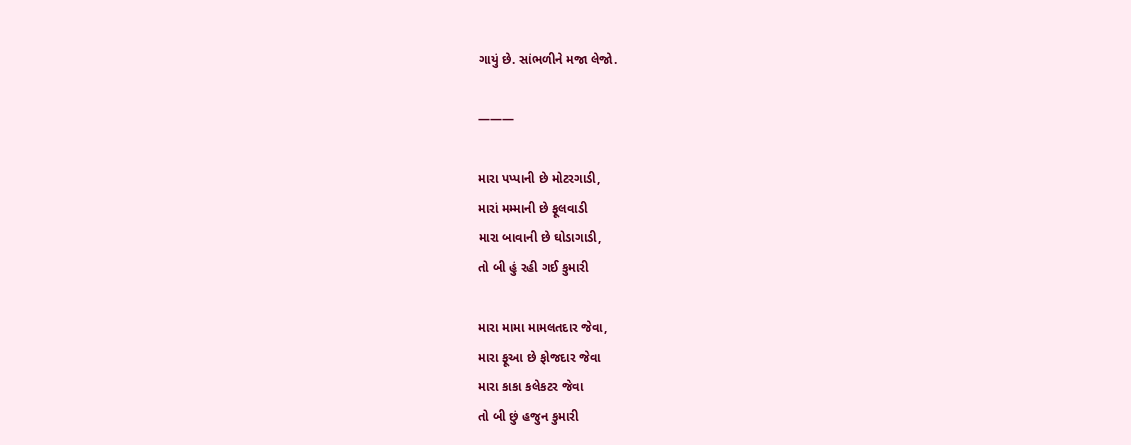ગાયું છે. સાંભળીને મજા લેજો.

———

મારા પપ્પાની છે મોટરગાડી,
મારાં મમ્માની છે ફૂલવાડી
મારા બાવાની છે ઘોડાગાડી,
તો બી હું રહી ગઈ કુમારી

મારા મામા મામલતદાર જેવા,
મારા ફૂઆ છે ફોજદાર જેવા
મારા કાકા કલેકટર જેવા
તો બી છું હજુન કુમારી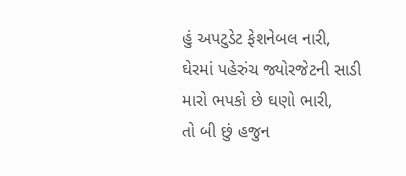હું અપટુડેટ ફેશનેબલ નારી,
ઘેરમાં પહેરુંચ જ્યોરજેટની સાડી
મારો ભપકો છે ઘણો ભારી,
તો બી છું હજુન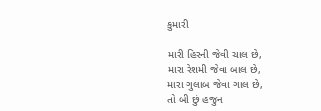કુમારી

મારી હિરની જેવી ચાલ છે,
મારા રેશમી જેવા બાલ છે,
મારા ગુલાબ જેવા ગાલ છે,
તો બી છું હજુન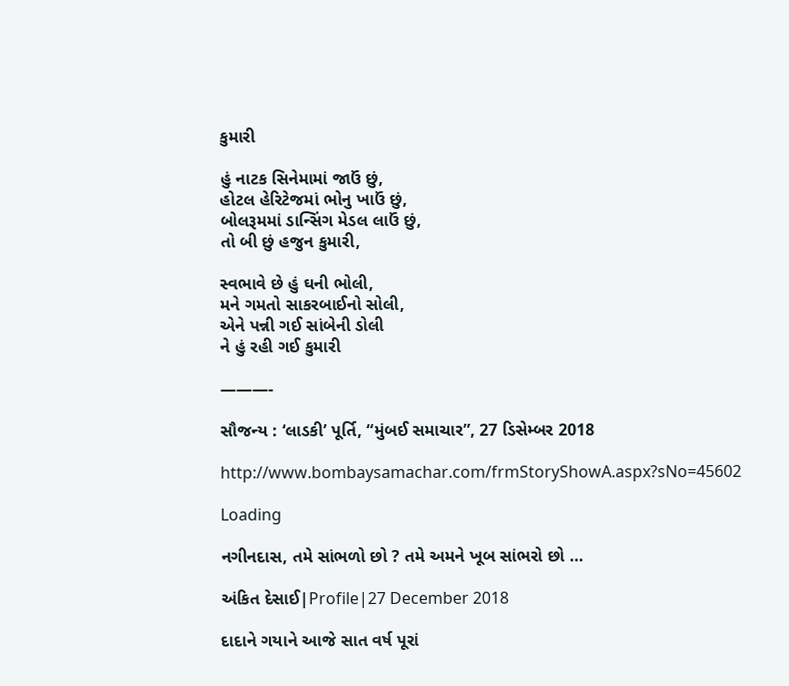કુમારી

હું નાટક સિનેમામાં જાઉં છું,
હોટલ હેરિટેજમાં ભોનુ ખાઉં છું,
બોલરૂમમાં ડાન્સિંગ મેડલ લાઉં છું,
તો બી છું હજુન કુમારી,

સ્વભાવે છે હું ઘની ભોલી,
મને ગમતો સાકરબાઈનો સોલી,
એને પન્ની ગઈ સાંબેની ડોલી
ને હું રહી ગઈ કુમારી

———-

સૌજન્ય : ‘લાડકી’ પૂર્તિ, “મુંબઈ સમાચાર”, 27 ડિસેમ્બર 2018

http://www.bombaysamachar.com/frmStoryShowA.aspx?sNo=45602

Loading

નગીનદાસ, તમે સાંભળો છો ? તમે અમને ખૂબ સાંભરો છો …

અંકિત દેસાઈ|Profile|27 December 2018

દાદાને ગયાને આજે સાત વર્ષ પૂરાં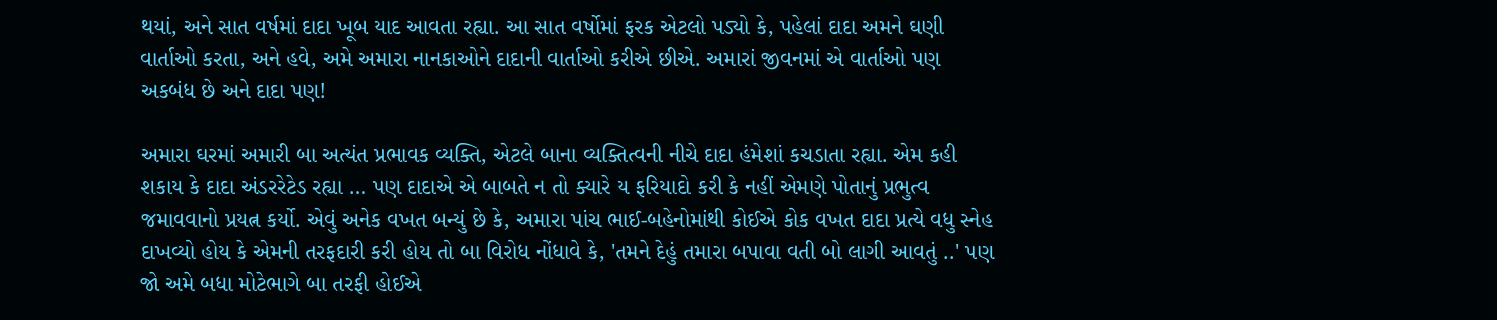થયાં, અને સાત વર્ષમાં દાદા ખૂબ યાદ આવતા રહ્યા. આ સાત વર્ષોમાં ફરક એટલો પડ્યો કે, પહેલાં દાદા અમને ઘણી વાર્તાઓ કરતા, અને હવે, અમે અમારા નાનકાઓને દાદાની વાર્તાઓ કરીએ છીએ. અમારાં જીવનમાં એ વાર્તાઓ પણ અકબંધ છે અને દાદા પણ!

અમારા ઘરમાં અમારી બા અત્યંત પ્રભાવક વ્યક્તિ, એટલે બાના વ્યક્તિત્વની નીચે દાદા હંમેશાં કચડાતા રહ્યા. એમ કહી શકાય કે દાદા અંડરરેટેડ રહ્યા … પણ દાદાએ એ બાબતે ન તો ક્યારે ય ફરિયાદો કરી કે નહીં એમણે પોતાનું પ્રભુત્વ જમાવવાનો પ્રયત્ન કર્યો. એવું અનેક વખત બન્યું છે કે, અમારા પાંચ ભાઈ-બહેનોમાંથી કોઈએ કોક વખત દાદા પ્રત્યે વધુ સ્નેહ દાખવ્યો હોય કે એમની તરફદારી કરી હોય તો બા વિરોધ નોંધાવે કે, 'તમને દેહું તમારા બપાવા વતી બો લાગી આવતું ..' પણ જો અમે બધા મોટેભાગે બા તરફી હોઈએ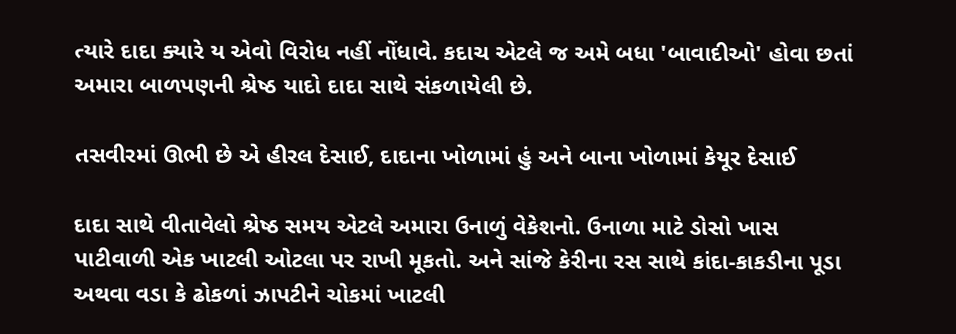ત્યારે દાદા ક્યારે ય એવો વિરોધ નહીં નોંધાવે. કદાચ એટલે જ અમે બધા 'બાવાદીઓ' હોવા છતાં અમારા બાળપણની શ્રેષ્ઠ યાદો દાદા સાથે સંકળાયેલી છે.

તસવીરમાં ઊભી છે એ હીરલ દેસાઈ, દાદાના ખોળામાં હું અને બાના ખોળામાં કેયૂર દેસાઈ

દાદા સાથે વીતાવેલો શ્રેષ્ઠ સમય એટલે અમારા ઉનાળું વેકેશનો. ઉનાળા માટે ડોસો ખાસ પાટીવાળી એક ખાટલી ઓટલા પર રાખી મૂકતો. અને સાંજે કેરીના રસ સાથે કાંદા-કાકડીના પૂડા અથવા વડા કે ઢોકળાં ઝાપટીને ચોકમાં ખાટલી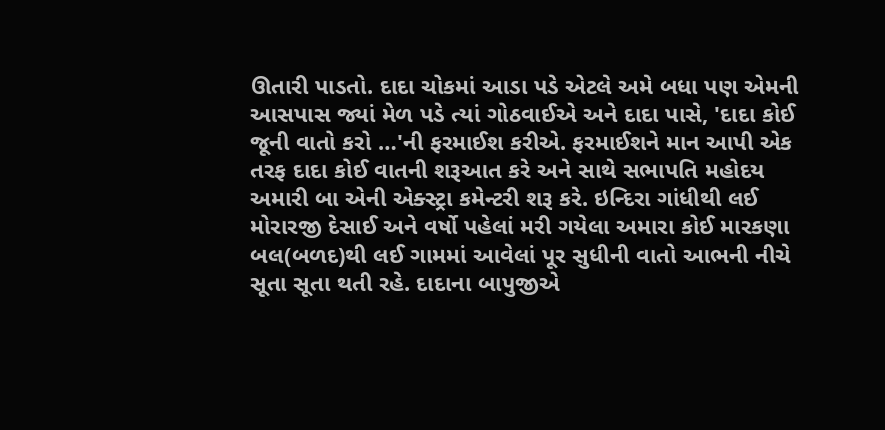ઊતારી પાડતો. દાદા ચોકમાં આડા પડે એટલે અમે બધા પણ એમની આસપાસ જ્યાં મેળ પડે ત્યાં ગોઠવાઈએ અને દાદા પાસે, 'દાદા કોઈ જૂની વાતો કરો …'ની ફરમાઈશ કરીએ. ફરમાઈશને માન આપી એક તરફ દાદા કોઈ વાતની શરૂઆત કરે અને સાથે સભાપતિ મહોદય અમારી બા એની એક્સ્ટ્રા કમેન્ટરી શરૂ કરે. ઇન્દિરા ગાંધીથી લઈ મોરારજી દેસાઈ અને વર્ષો પહેલાં મરી ગયેલા અમારા કોઈ મારકણા બલ(બળદ)થી લઈ ગામમાં આવેલાં પૂર સુધીની વાતો આભની નીચે સૂતા સૂતા થતી રહે. દાદાના બાપુજીએ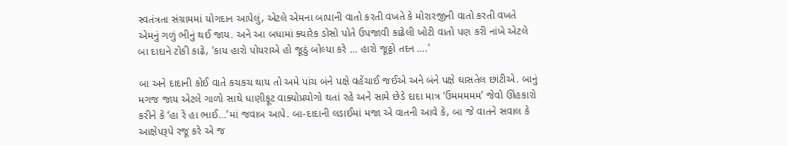સ્વતંત્રતા સંગ્રામમાં યોગદાન આપેલું, એટલે એમના બાપાની વાતો કરતી વખતે કે મોરારજીની વાતો કરતી વખતે એમનું ગળું ભીનું થઈ જાય. અને આ બધામાં ક્યારેક ડોસો પોતે ઉપજાવી કાઢેલી ખોટી વાતો પણ કરી નાંખે એટલે બા દાદાને ટોકી કાઢે, 'કાય હારો પોયરાએ હો જૂઠું બોલ્યા કરે … હારો જૂઠ્ઠો તદન ….'

બા અને દાદાની કોઈ વાતે કચકચ થાય તો અમે પાંચ બંને પક્ષે વહેંચાઈ જઈએ અને બંને પક્ષે ઘાસતેલ છાંટીએ. બાનું મગજ જાય એટલે ગાળો સાથે ધાણીફૂટ વાક્યોપ્રયોગો થતાં રહે અને સામે છેડે દાદા માત્ર ‘ઉંમમમમમ’ જેવો ઊંહકારો કરીને કે ‘હા રે હા ભાઈ…’માં જવાબ આપે. બા-દાદાની લડાઈમાં મજા એ વાતની આવે કે, બા જે વાતને સવાલ કે આક્ષેપરૂપે રજૂ કરે એ જ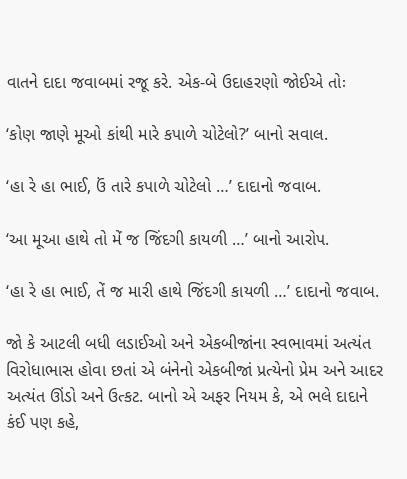વાતને દાદા જવાબમાં રજૂ કરે. એક-બે ઉદાહરણો જોઈએ તોઃ

‘કોણ જાણે મૂઓ કાંથી મારે કપાળે ચોટેલો?’ બાનો સવાલ.

‘હા રે હા ભાઈ, ઉં તારે કપાળે ચોટેલો …’ દાદાનો જવાબ.

‘આ મૂઆ હાથે તો મેં જ જિંદગી કાયળી …’ બાનો આરોપ.

‘હા રે હા ભાઈ, તેં જ મારી હાથે જિંદગી કાયળી …’ દાદાનો જવાબ.

જો કે આટલી બધી લડાઈઓ અને એકબીજાંના સ્વભાવમાં અત્યંત વિરોધાભાસ હોવા છતાં એ બંનેનો એકબીજાં પ્રત્યેનો પ્રેમ અને આદર અત્યંત ઊંડો અને ઉત્કટ. બાનો એ અફર નિયમ કે, એ ભલે દાદાને કંઈ પણ કહે,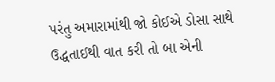પરંતુ અમારામાંથી જો કોઈએ ડોસા સાથે ઉદ્ધતાઈથી વાત કરી તો બા એની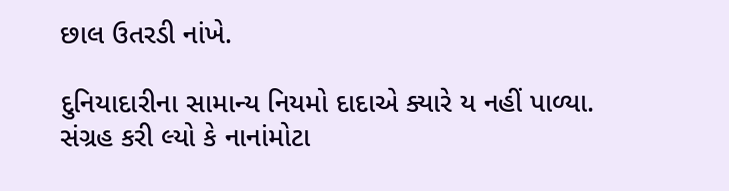છાલ ઉતરડી નાંખે.

દુનિયાદારીના સામાન્ય નિયમો દાદાએ ક્યારે ય નહીં પાળ્યા. સંગ્રહ કરી લ્યો કે નાનાંમોટા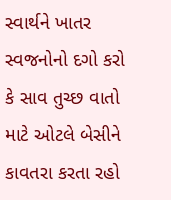સ્વાર્થને ખાતર સ્વજનોનો દગો કરો કે સાવ તુચ્છ વાતો માટે ઓટલે બેસીને કાવતરા કરતા રહો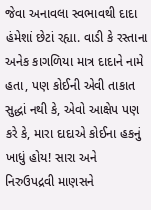જેવા અનાવલા સ્વભાવથી દાદા હંમેશાં છેટાં રહ્યા. વાડી કે રસ્તાના અનેક કાગળિયા માત્ર દાદાને નામે હતા, પણ કોઈની એવી તાકાત સુદ્ધાં નથી કે, એવો આક્ષેપ પણ કરે કે, મારા દાદાએ કોઈના હકનું ખાધું હોય! સારા અને નિરુઉપદ્રવી માણસને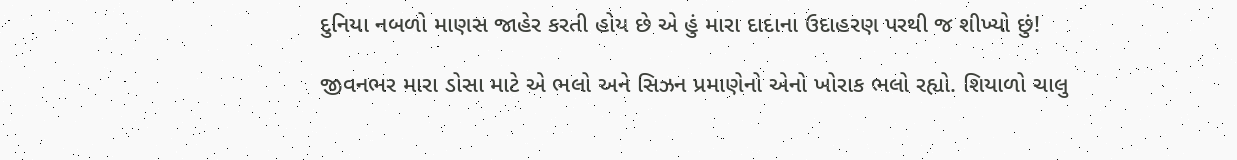દુનિયા નબળો માણસ જાહેર કરતી હોય છે એ હું મારા દાદાના ઉદાહરણ પરથી જ શીખ્યો છું!

જીવનભર મારા ડોસા માટે એ ભલો અને સિઝન પ્રમાણેનો એનો ખોરાક ભલો રહ્યો. શિયાળો ચાલુ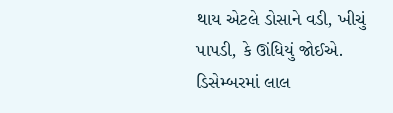થાય એટલે ડોસાને વડી, ખીચું પાપડી, કે ઊંધિયું જોઈએ. ડિસેમ્બરમાં લાલ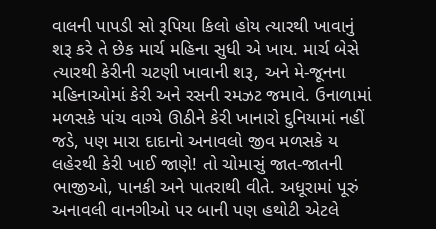વાલની પાપડી સો રૂપિયા કિલો હોય ત્યારથી ખાવાનું શરૂ કરે તે છેક માર્ચ મહિના સુધી એ ખાય. માર્ચ બેસે ત્યારથી કેરીની ચટણી ખાવાની શરૂ, અને મે-જૂનના મહિનાઓમાં કેરી અને રસની રમઝટ જમાવે. ઉનાળામાં મળસકે પાંચ વાગ્યે ઊઠીને કેરી ખાનારો દુનિયામાં નહીં જડે, પણ મારા દાદાનો અનાવલો જીવ મળસકે ય લહેરથી કેરી ખાઈ જાણે! તો ચોમાસું જાત-જાતની ભાજીઓ, પાનકી અને પાતરાથી વીતે. અધૂરામાં પૂરું અનાવલી વાનગીઓ પર બાની પણ હથોટી એટલે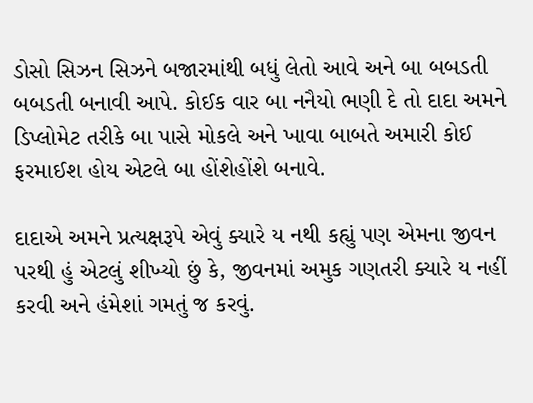ડોસો સિઝન સિઝને બજારમાંથી બધું લેતો આવે અને બા બબડતી બબડતી બનાવી આપે. કોઈક વાર બા નનૈયો ભણી દે તો દાદા અમને ડિપ્લોમેટ તરીકે બા પાસે મોકલે અને ખાવા બાબતે અમારી કોઈ ફરમાઈશ હોય એટલે બા હોંશેહોંશે બનાવે.

દાદાએ અમને પ્રત્યક્ષરૂપે એવું ક્યારે ય નથી કહ્યું પણ એમના જીવન પરથી હું એટલું શીખ્યો છું કે, જીવનમાં અમુક ગણતરી ક્યારે ય નહીં કરવી અને હંમેશાં ગમતું જ કરવું.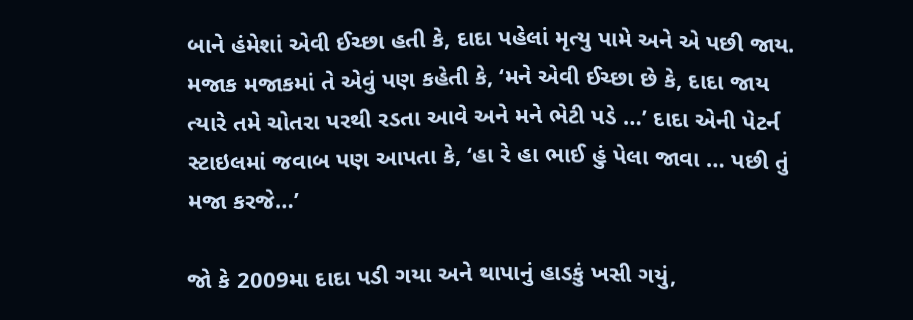બાને હંમેશાં એવી ઈચ્છા હતી કે, દાદા પહેલાં મૃત્યુ પામે અને એ પછી જાય. મજાક મજાકમાં તે એવું પણ કહેતી કે, ‘મને એવી ઈચ્છા છે કે, દાદા જાય ત્યારે તમે ચોતરા પરથી રડતા આવે અને મને ભેટી પડે …’ દાદા એની પેટર્ન સ્ટાઇલમાં જવાબ પણ આપતા કે, ‘હા રે હા ભાઈ હું પેલા જાવા … પછી તું મજા કરજે…’

જો કે 2009મા દાદા પડી ગયા અને થાપાનું હાડકું ખસી ગયું,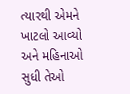ત્યારથી એમને ખાટલો આવ્યો અને મહિનાઓ સુધી તેઓ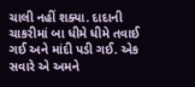ચાલી નહીં શક્યા. દાદાની ચાકરીમાં બા ધીમે ધીમે તવાઈ ગઈ અને માંદી પડી ગઈ. એક સવારે એ અમને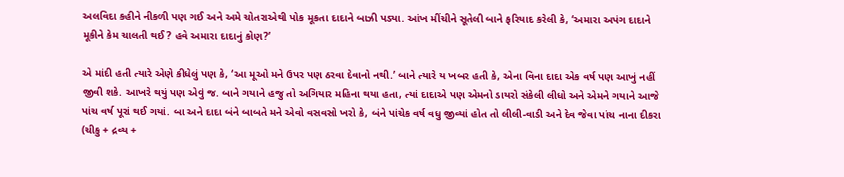અલવિદા કહીને નીકળી પણ ગઈ અને અમે ચોતરાએથી પોક મૂકતા દાદાને બાઝી પડ્યા. આંખ મીંચીને સૂતેલી બાને ફરિયાદ કરેલી કે, ‘અમારા અપંગ દાદાને મૂકીને કેમ ચાલતી થઈ? હવે અમારા દાદાનું કોણ?’

એ માંદી હતી ત્યારે એણે કીધેલું પણ કે, ‘આ મૂઓ મને ઉપર પણ ઠરવા દેવાનો નથી.’ બાને ત્યારે ય ખબર હતી કે, એના વિના દાદા એક વર્ષ પણ આખું નહીં જીવી શકે. આખરે થયું પણ એવું જ. બાને ગયાને હજુ તો અગિયાર મહિના થયા હતા, ત્યાં દાદાએ પણ એમનો ડાયરો સંકેલી લીધો અને એમને ગયાને આજે પાંચ વર્ષ પૂરાં થઈ ગયાં. બા અને દાદા બંને બાબતે મને એવો વસવસો ખરો કે, બંને પાંચેક વર્ષ વધુ જીવ્યાં હોત તો લીલી-વાડી અને દેવ જેવા પાંચ નાના દીકરા (ચીકુ + દ્રવ્ય +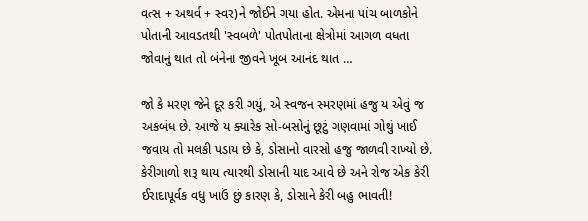વત્સ + અથર્વ + સ્વર)ને જોઈને ગયા હોત. એમના પાંચ બાળકોને પોતાની આવડતથી 'સ્વબળે' પોતપોતાના ક્ષેત્રોમાં આગળ વધતા જોવાનું થાત તો બંનેના જીવને ખૂબ આનંદ થાત …

જો કે મરણ જેને દૂર કરી ગયું, એ સ્વજન સ્મરણમાં હજુ ય એવું જ અકબંધ છે. આજે ય ક્યારેક સો-બસોનું છૂટું ગણવામાં ગોથું ખાઈ જવાય તો મલકી પડાય છે કે, ડોસાનો વારસો હજુ જાળવી રાખ્યો છે. કેરીગાળો શરૂ થાય ત્યારથી ડોસાની યાદ આવે છે અને રોજ એક કેરી ઈરાદાપૂર્વક વધુ ખાઉં છું કારણ કે, ડોસાને કેરી બહુ ભાવતી!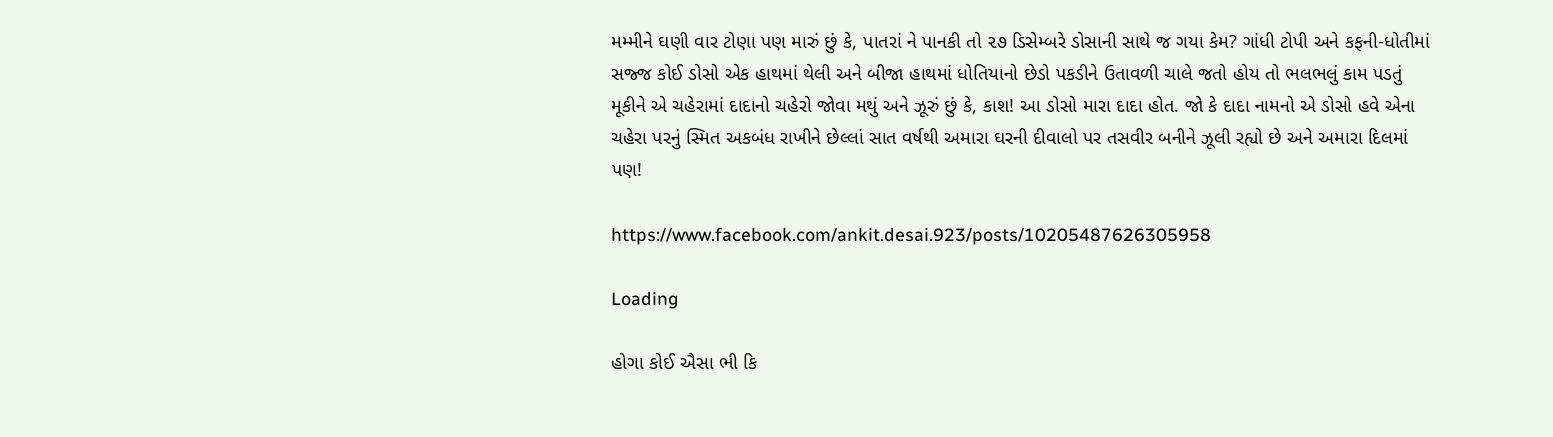મમ્મીને ઘણી વાર ટોણા પણ મારું છું કે, પાતરાં ને પાનકી તો ૨૭ ડિસેમ્બરે ડોસાની સાથે જ ગયા કેમ? ગાંધી ટોપી અને કફની-ધોતીમાં સજ્જ કોઈ ડોસો એક હાથમાં થેલી અને બીજા હાથમાં ધોતિયાનો છેડો પકડીને ઉતાવળી ચાલે જતો હોય તો ભલભલું કામ પડતું મૂકીને એ ચહેરામાં દાદાનો ચહેરો જોવા મથું અને ઝૂરું છું કે, કાશ! આ ડોસો મારા દાદા હોત. જો કે દાદા નામનો એ ડોસો હવે એના ચહેરા પરનું સ્મિત અકબંધ રાખીને છેલ્લાં સાત વર્ષથી અમારા ઘરની દીવાલો પર તસવીર બનીને ઝૂલી રહ્યો છે અને અમારા દિલમાં પણ!

https://www.facebook.com/ankit.desai.923/posts/10205487626305958

Loading

હોગા કોઈ ઐસા ભી કિ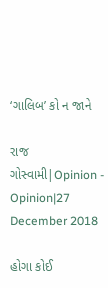‘ગાલિબ’ કો ન જાને

રાજ ગોસ્વામી|Opinion - Opinion|27 December 2018

હોગા કોઈ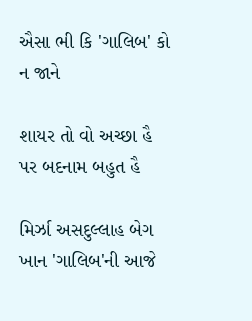ઐસા ભી કિ 'ગાલિબ' કો ન જાને

શાયર તો વો અચ્છા હૈ પર બદનામ બહુત હૈ

મિર્ઝા અસદુલ્લાહ બેગ ખાન 'ગાલિબ'ની આજે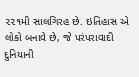૨૨૧મી સાલગિરહ છે. ઇતિહાસ એ લોકો બનાવે છે, જે પરંપરાવાદી દુનિયાની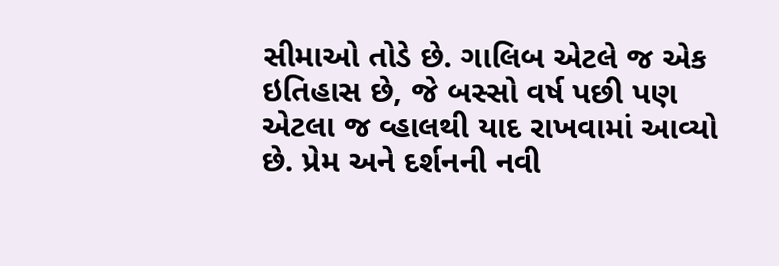સીમાઓ તોડે છે. ગાલિબ એટલે જ એક ઇતિહાસ છે, જે બસ્સો વર્ષ પછી પણ એટલા જ વ્હાલથી યાદ રાખવામાં આવ્યો છે. પ્રેમ અને દર્શનની નવી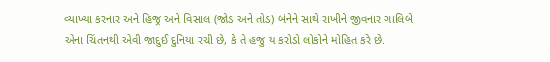વ્યાખ્યા કરનાર અને હિજ્ર અને વિસાલ (જોડ અને તોડ) બંનેને સાથે રાખીને જીવનાર ગાલિબે એના ચિંતનથી એવી જાદુઈ દુનિયા રચી છે, કે તે હજુ ય કરોડો લોકોને મોહિત કરે છે.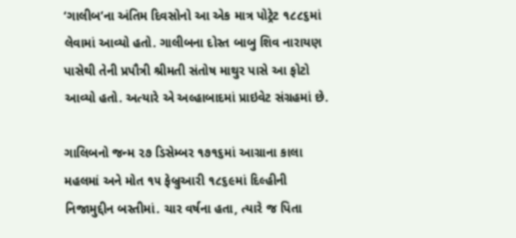‘ગાલીબ’ના અંતિમ દિવસોનો આ એક માત્ર પોટ્રેટ ૧૮૮૬માં લેવામાં આવ્યો હતો. ગાલીબના દોસ્ત બાબુ શિવ નારાયણ પાસેથી તેની પ્રપૌત્રી શ્રીમતી સંતોષ માથુર પાસે આ ફોટો આવ્યો હતો. અત્યારે એ અલ્હાબાદમાં પ્રાઇવેટ સંગ્રહમાં છે.

ગાલિબનો જન્મ ૨૭ ડિસેમ્બર ૧૭૧૬માં આગ્રાના કાલા મહલમાં અને મોત ૧૫ ફેબ્રુઆરી ૧૮૬૯માં દિલ્હીની નિજામુદ્દીન બસ્તીમાં. ચાર વર્ષના હતા, ત્યારે જ પિતા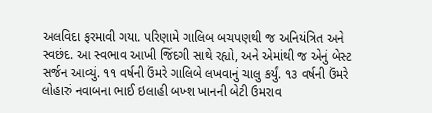અલવિદા ફરમાવી ગયા. પરિણામે ગાલિબ બચપણથી જ અનિયંત્રિત અને સ્વછંદ. આ સ્વભાવ આખી જિંદગી સાથે રહ્યો, અને એમાંથી જ એનું બેસ્ટ સર્જન આવ્યું. ૧૧ વર્ષની ઉંમરે ગાલિબે લખવાનું ચાલુ કર્યું. ૧૩ વર્ષની ઉંમરે લોહારું નવાબના ભાઈ ઇલાહી બખ્શ ખાનની બેટી ઉમરાવ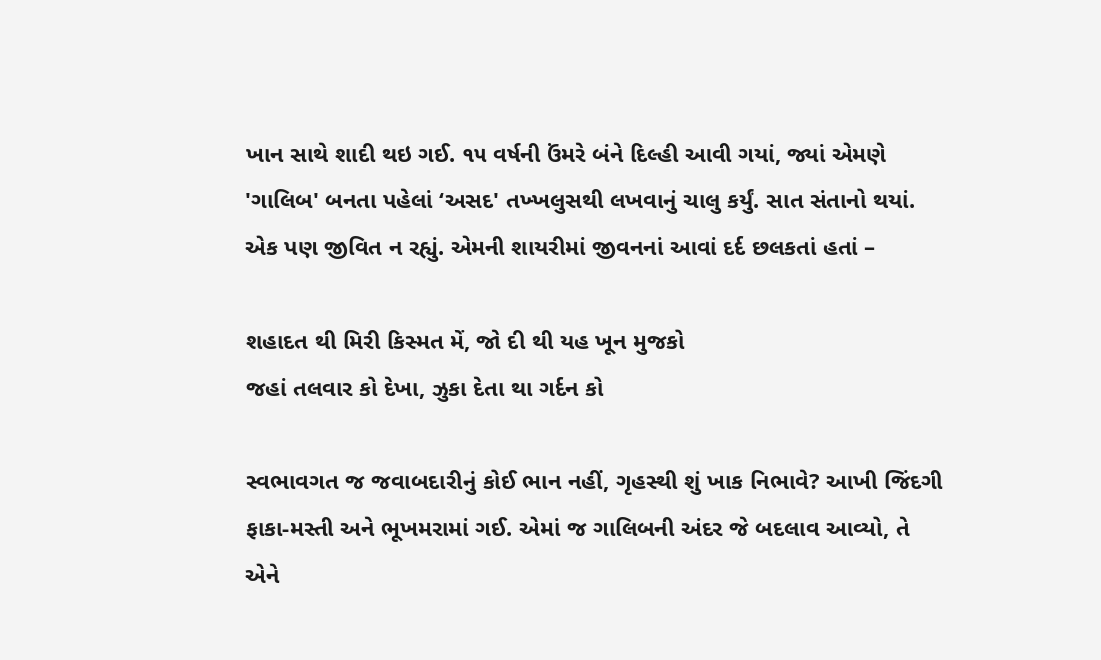ખાન સાથે શાદી થઇ ગઈ. ૧૫ વર્ષની ઉંમરે બંને દિલ્હી આવી ગયાં, જ્યાં એમણે 'ગાલિબ' બનતા પહેલાં ‘અસદ' તખ્ખલુસથી લખવાનું ચાલુ કર્યું. સાત સંતાનો થયાં. એક પણ જીવિત ન રહ્યું. એમની શાયરીમાં જીવનનાં આવાં દર્દ છલકતાં હતાં –

શહાદત થી મિરી કિસ્મત મેં, જો દી થી યહ ખૂન મુજકો
જહાં તલવાર કો દેખા, ઝુકા દેતા થા ગર્દન કો

સ્વભાવગત જ જવાબદારીનું કોઈ ભાન નહીં, ગૃહસ્થી શું ખાક નિભાવે? આખી જિંદગી ફાકા-મસ્તી અને ભૂખમરામાં ગઈ. એમાં જ ગાલિબની અંદર જે બદલાવ આવ્યો, તે એને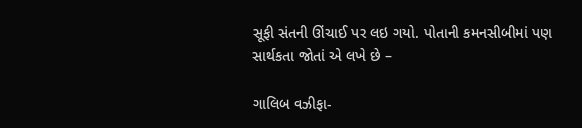સૂફી સંતની ઊંચાઈ પર લઇ ગયો. પોતાની કમનસીબીમાં પણ સાર્થકતા જોતાં એ લખે છે –

ગાલિબ વઝીફા-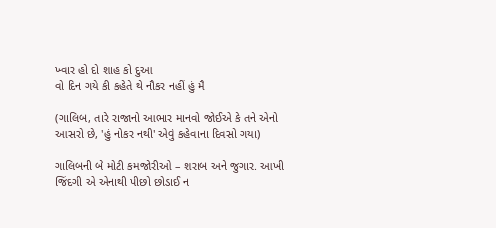ખ્વાર હો દો શાહ કો દુઆ
વો દિન ગયે કી કહેતે થે નૌકર નહીં હું મૈ

(ગાલિબ, તારે રાજાનો આભાર માનવો જોઈએ કે તને એનો આસરો છે, 'હું નોકર નથી' એવું કહેવાના દિવસો ગયા)

ગાલિબની બે મોટી કમજોરીઓ – શરાબ અને જુગાર. આખી જિંદગી એ એનાથી પીછો છોડાઈ ન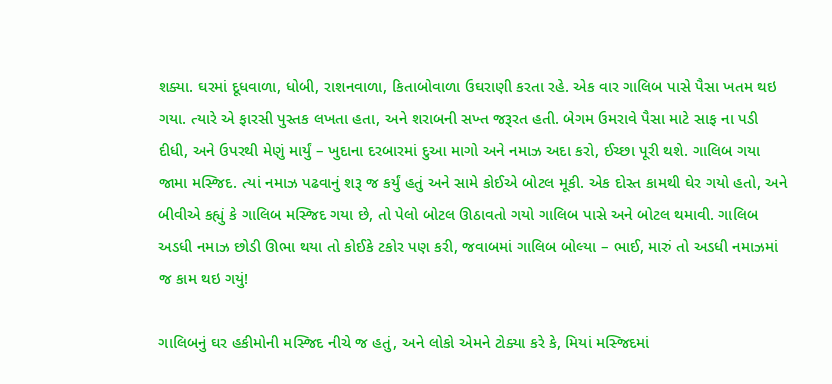શક્યા. ઘરમાં દૂધવાળા, ધોબી, રાશનવાળા, કિતાબોવાળા ઉઘરાણી કરતા રહે. એક વાર ગાલિબ પાસે પૈસા ખતમ થઇ ગયા. ત્યારે એ ફારસી પુસ્તક લખતા હતા, અને શરાબની સખ્ત જરૂરત હતી. બેગમ ઉમરાવે પૈસા માટે સાફ ના પડી દીધી, અને ઉપરથી મેણું માર્યું – ખુદાના દરબારમાં દુઆ માગો અને નમાઝ અદા કરો, ઈચ્છા પૂરી થશે. ગાલિબ ગયા જામા મસ્જિદ. ત્યાં નમાઝ પઢવાનું શરૂ જ કર્યું હતું અને સામે કોઈએ બોટલ મૂકી. એક દોસ્ત કામથી ઘેર ગયો હતો, અને બીવીએ કહ્યું કે ગાલિબ મસ્જિદ ગયા છે, તો પેલો બોટલ ઊઠાવતો ગયો ગાલિબ પાસે અને બોટલ થમાવી. ગાલિબ અડધી નમાઝ છોડી ઊભા થયા તો કોઈકે ટકોર પણ કરી, જવાબમાં ગાલિબ બોલ્યા – ભાઈ, મારું તો અડધી નમાઝમાં જ કામ થઇ ગયું!

ગાલિબનું ઘર હકીમોની મસ્જિદ નીચે જ હતું, અને લોકો એમને ટોક્યા કરે કે, મિયાં મસ્જિદમાં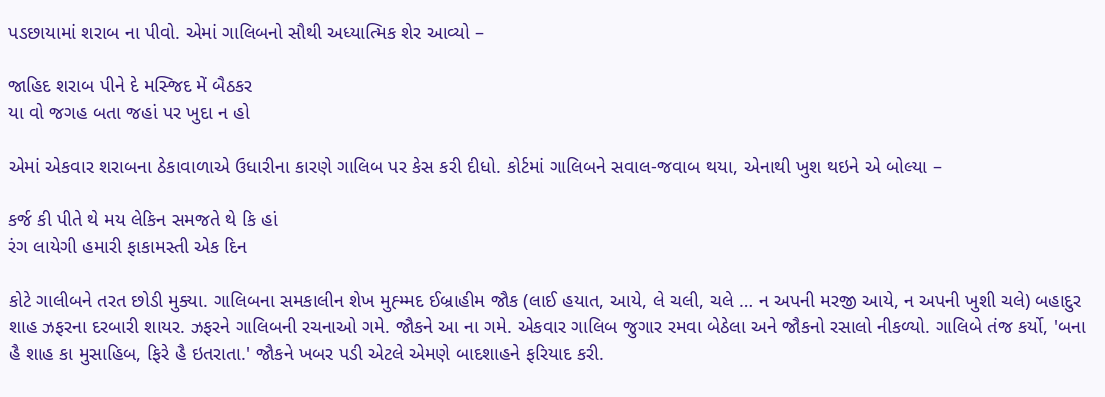પડછાયામાં શરાબ ના પીવો. એમાં ગાલિબનો સૌથી અધ્યાત્મિક શેર આવ્યો –

જાહિદ શરાબ પીને દે મસ્જિદ મેં બૈઠકર
યા વો જગહ બતા જહાં પર ખુદા ન હો

એમાં એકવાર શરાબના ઠેકાવાળાએ ઉધારીના કારણે ગાલિબ પર કેસ કરી દીધો. કોર્ટમાં ગાલિબને સવાલ-જવાબ થયા, એનાથી ખુશ થઇને એ બોલ્યા –

કર્જ કી પીતે થે મય લેકિન સમજતે થે કિ હાં
રંગ લાયેગી હમારી ફાકામસ્તી એક દિન

કોટે ગાલીબને તરત છોડી મુક્યા. ગાલિબના સમકાલીન શેખ મુહ્મ્મદ ઈબ્રાહીમ જૌક (લાઈ હયાત, આયે, લે ચલી, ચલે … ન અપની મરજી આયે, ન અપની ખુશી ચલે) બહાદુર શાહ ઝફરના દરબારી શાયર. ઝફરને ગાલિબની રચનાઓ ગમે. જૌકને આ ના ગમે. એકવાર ગાલિબ જુગાર રમવા બેઠેલા અને જૌકનો રસાલો નીકળ્યો. ગાલિબે તંજ કર્યો, 'બના હૈ શાહ કા મુસાહિબ, ફિરે હૈ ઇતરાતા.' જૌકને ખબર પડી એટલે એમણે બાદશાહને ફરિયાદ કરી.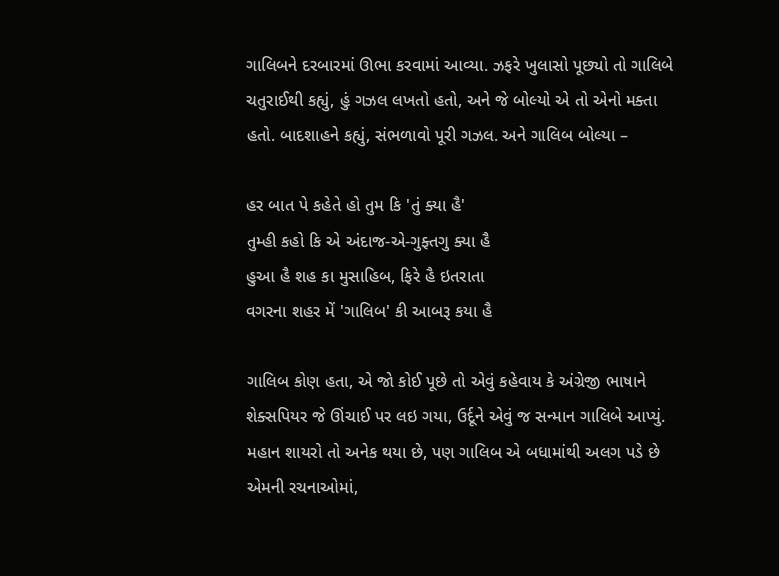ગાલિબને દરબારમાં ઊભા કરવામાં આવ્યા. ઝફરે ખુલાસો પૂછ્યો તો ગાલિબે ચતુરાઈથી કહ્યું, હું ગઝલ લખતો હતો, અને જે બોલ્યો એ તો એનો મક્તા હતો. બાદશાહને કહ્યું, સંભળાવો પૂરી ગઝલ. અને ગાલિબ બોલ્યા –

હર બાત પે કહેતે હો તુમ કિ 'તું ક્યા હૈ'
તુમ્હી કહો કિ એ અંદાજ-એ-ગુફ્તગુ ક્યા હૈ
હુઆ હૈ શહ કા મુસાહિબ, ફિરે હૈ ઇતરાતા
વગરના શહર મેં 'ગાલિબ' કી આબરૂ કયા હૈ

ગાલિબ કોણ હતા, એ જો કોઈ પૂછે તો એવું કહેવાય કે અંગ્રેજી ભાષાને શેક્સપિયર જે ઊંચાઈ પર લઇ ગયા, ઉર્દૂને એવું જ સન્માન ગાલિબે આપ્યું. મહાન શાયરો તો અનેક થયા છે, પણ ગાલિબ એ બધામાંથી અલગ પડે છે એમની રચનાઓમાં,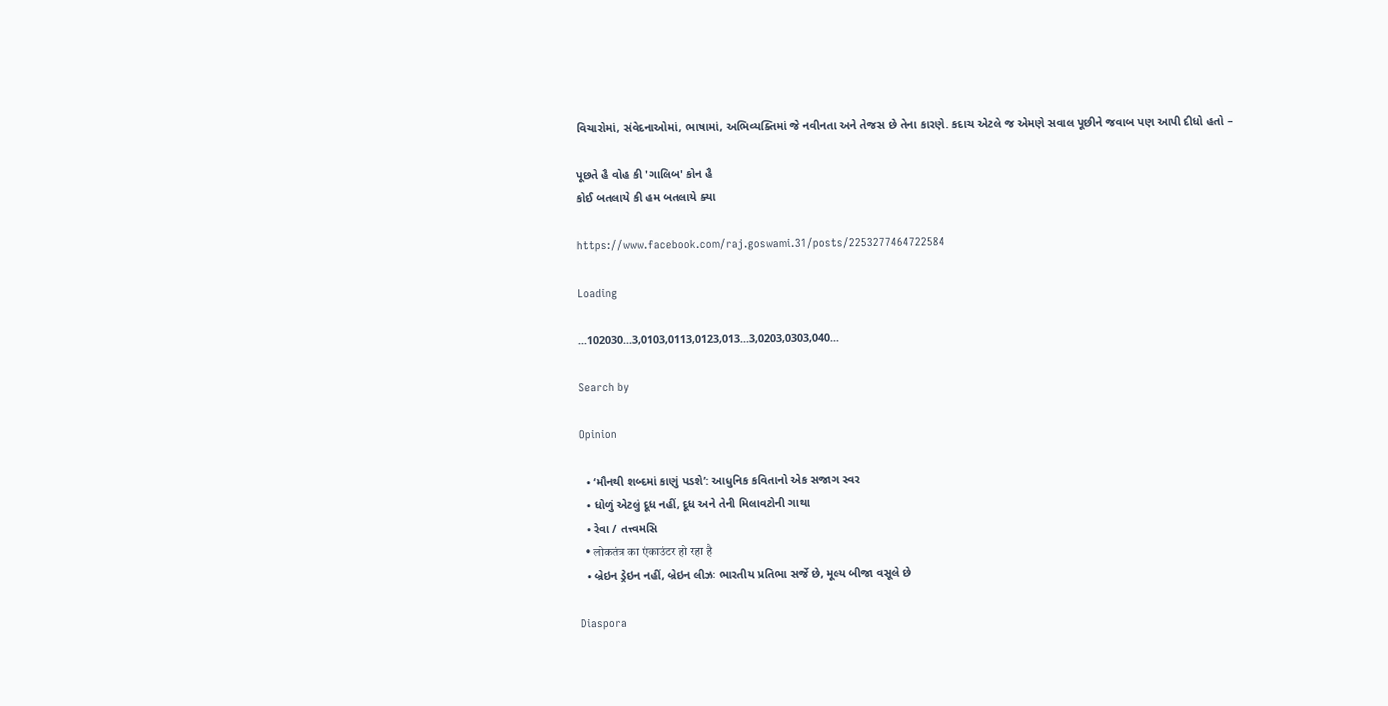વિચારોમાં, સંવેદનાઓમાં, ભાષામાં, અભિવ્યક્તિમાં જે નવીનતા અને તેજસ છે તેના કારણે. કદાચ એટલે જ એમણે સવાલ પૂછીને જવાબ પણ આપી દીધો હતો –

પૂછતે હૈ વોહ કી 'ગાલિબ' કોન હૈ
કોઈ બતલાયે કી હમ બતલાયે ક્યા

https://www.facebook.com/raj.goswami.31/posts/2253277464722584

Loading

...102030...3,0103,0113,0123,013...3,0203,0303,040...

Search by

Opinion

  • ‘મૌનથી શબ્દમાં કાણું પડશે’: આધુનિક કવિતાનો એક સજાગ સ્વર
  • ધોળું એટલું દૂધ નહીં, દૂધ અને તેની મિલાવટોની ગાથા
  • રેવા / તત્ત્વમસિ
  • लोकतंत्र का एंकाउंटर हो रहा है
  • બ્રેઇન ડ્રેઇન નહીં, બ્રેઇન લીઝઃ ભારતીય પ્રતિભા સર્જે છે, મૂલ્ય બીજા વસૂલે છે

Diaspora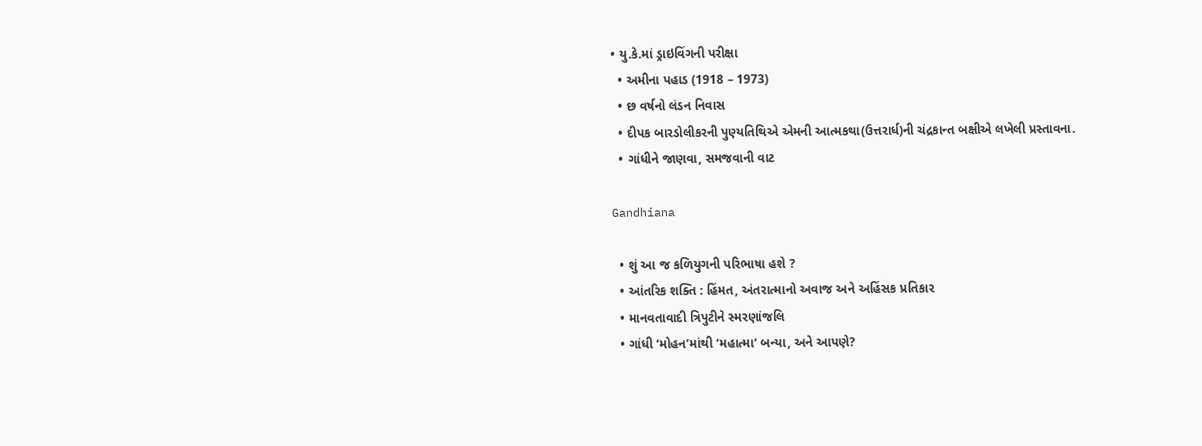• યુ.કે.માં ડ્રાઇવિંગની પરીક્ષા
  • અમીના પહાડ (1918 – 1973)
  • છ વર્ષનો લંડન નિવાસ
  • દીપક બારડોલીકરની પુણ્યતિથિએ એમની આત્મકથા(ઉત્તરાર્ધ)ની ચંદ્રકાન્ત બક્ષીએ લખેલી પ્રસ્તાવના.
  • ગાંધીને જાણવા, સમજવાની વાટ

Gandhiana

  • શું આ જ કળિયુગની પરિભાષા હશે ?
  • આંતરિક શક્તિ : હિંમત, અંતરાત્માનો અવાજ અને અહિંસક પ્રતિકાર
  • માનવતાવાદી ત્રિપુટીને સ્મરણાંજલિ
  • ગાંધી ‘મોહન’માંથી ‘મહાત્મા’ બન્યા, અને આપણે?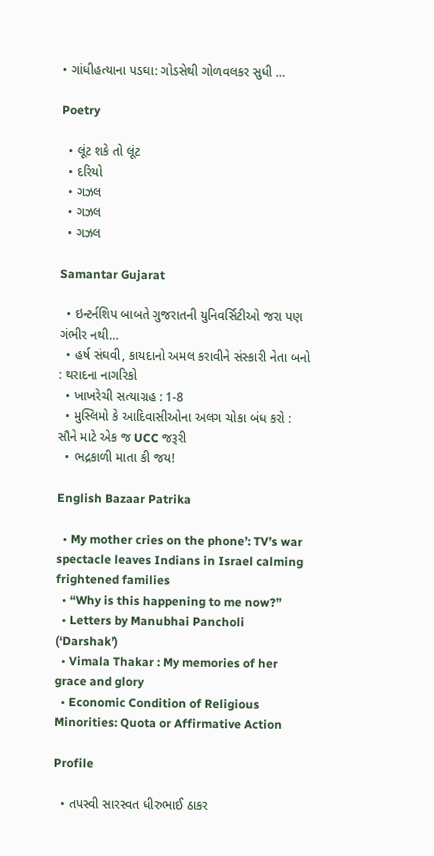• ગાંધીહત્યાના પડઘા: ગોડસેથી ગોળવલકર સુધી …

Poetry

  • લૂંટ શકે તો લૂંટ
  • દરિયો
  • ગઝલ
  • ગઝલ
  • ગઝલ

Samantar Gujarat

  • ઇન્ટર્નશિપ બાબતે ગુજરાતની યુનિવર્સિટીઓ જરા પણ ગંભીર નથી…
  • હર્ષ સંઘવી, કાયદાનો અમલ કરાવીને સંસ્કારી નેતા બનો : થરાદના નાગરિકો
  • ખાખરેચી સત્યાગ્રહ : 1-8
  • મુસ્લિમો કે આદિવાસીઓના અલગ ચોકા બંધ કરો : સૌને માટે એક જ UCC જરૂરી
  • ભદ્રકાળી માતા કી જય!

English Bazaar Patrika

  • My mother cries on the phone’: TV’s war spectacle leaves Indians in Israel calming frightened families
  • “Why is this happening to me now?”
  • Letters by Manubhai Pancholi (‘Darshak’)
  • Vimala Thakar : My memories of her grace and glory
  • Economic Condition of Religious Minorities: Quota or Affirmative Action

Profile

  • તપસ્વી સારસ્વત ધીરુભાઈ ઠાકર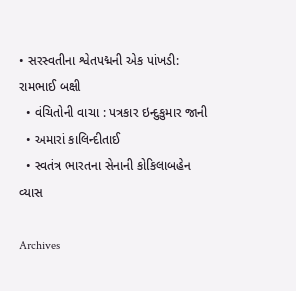• સરસ્વતીના શ્વેતપદ્મની એક પાંખડી: રામભાઈ બક્ષી
  • વંચિતોની વાચા : પત્રકાર ઇન્દુકુમાર જાની
  • અમારાં કાલિન્દીતાઈ
  • સ્વતંત્ર ભારતના સેનાની કોકિલાબહેન વ્યાસ

Archives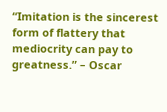“Imitation is the sincerest form of flattery that mediocrity can pay to greatness.” – Oscar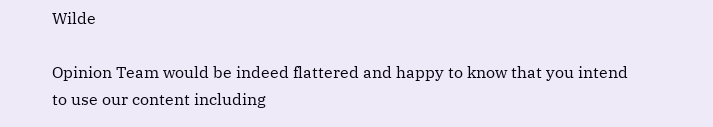Wilde

Opinion Team would be indeed flattered and happy to know that you intend to use our content including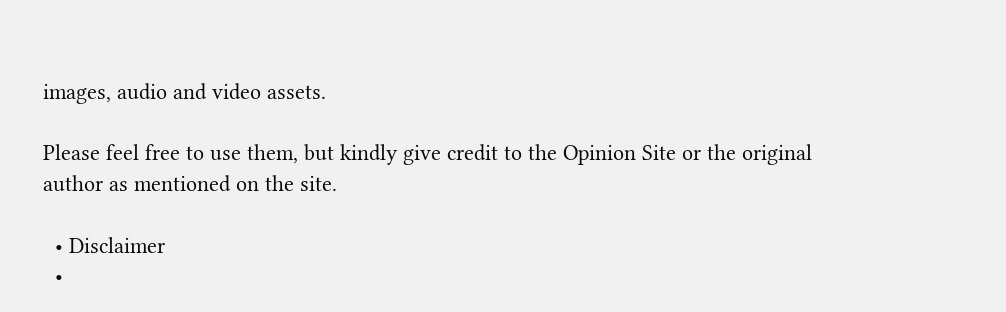images, audio and video assets.

Please feel free to use them, but kindly give credit to the Opinion Site or the original author as mentioned on the site.

  • Disclaimer
  •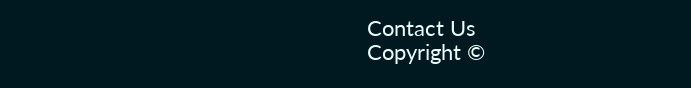Contact Us
Copyright ©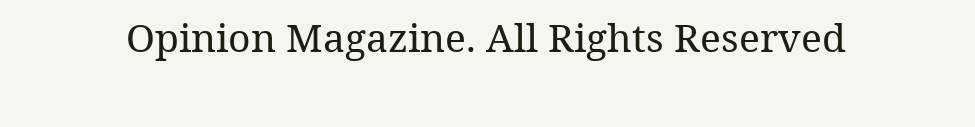Opinion Magazine. All Rights Reserved